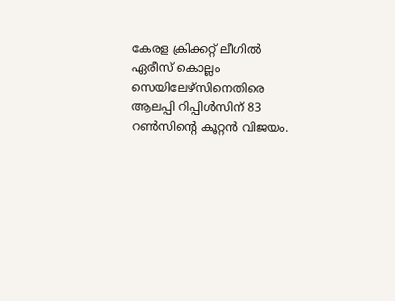കേരള ക്രിക്കറ്റ് ലീഗില്‍ ഏരീസ് കൊല്ലം സെയിലേഴ്‌സിനെതിരെ ആലപ്പി റിപ്പിള്‍സിന് 83 റണ്‍സിന്റെ കൂറ്റന്‍ വിജയം.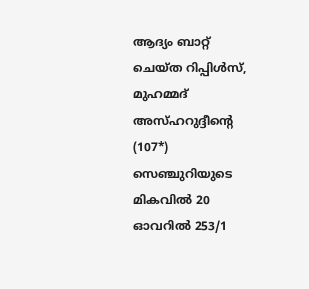ആദ്യം ബാറ്റ് ചെയ്ത റിപ്പിള്‍സ്, മുഹമ്മദ് അസ്ഹറുദ്ദീന്റെ (107*) സെഞ്ചുറിയുടെ മികവില്‍ 20 ഓവറില്‍ 253/1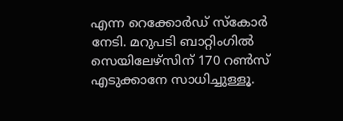എന്ന റെക്കോര്‍ഡ് സ്കോര്‍ നേടി. മറുപടി ബാറ്റിംഗില്‍ സെയിലേഴ്‌സിന് 170 റണ്‍സ് എടുക്കാനേ സാധിച്ചുള്ളൂ.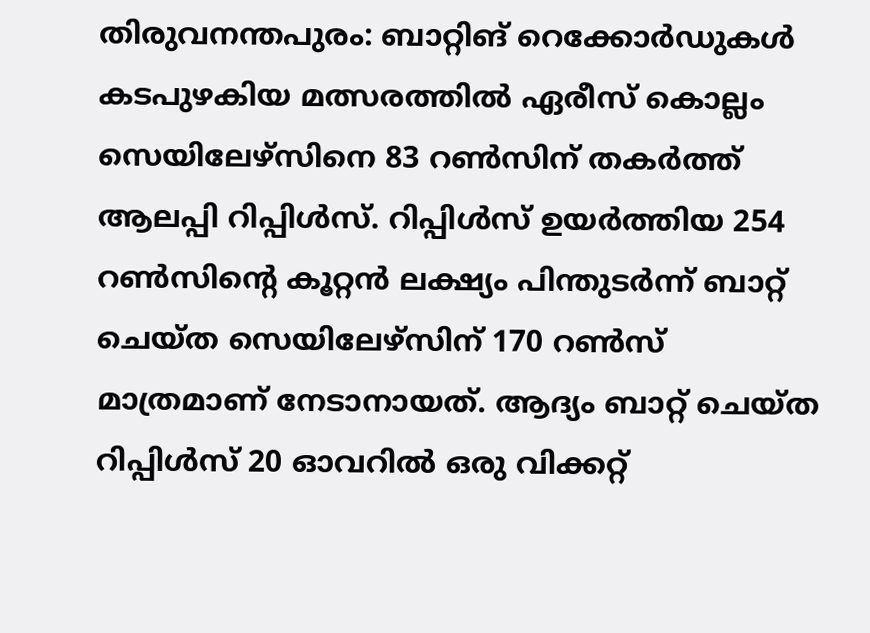തിരുവനന്തപുരം: ബാറ്റിങ് റെക്കോര്‍ഡുകള്‍ കടപുഴകിയ മത്സരത്തില്‍ ഏരീസ് കൊല്ലം സെയിലേഴ്‌സിനെ 83 റണ്‍സിന് തകര്‍ത്ത് ആലപ്പി റിപ്പിള്‍സ്. റിപ്പിള്‍സ് ഉയര്‍ത്തിയ 254 റണ്‍സിന്റെ കൂറ്റന്‍ ലക്ഷ്യം പിന്തുടര്‍ന്ന് ബാറ്റ് ചെയ്ത സെയിലേഴ്‌സിന് 170 റണ്‍സ് മാത്രമാണ് നേടാനായത്. ആദ്യം ബാറ്റ് ചെയ്ത റിപ്പിള്‍സ് 20 ഓവറില്‍ ഒരു വിക്കറ്റ്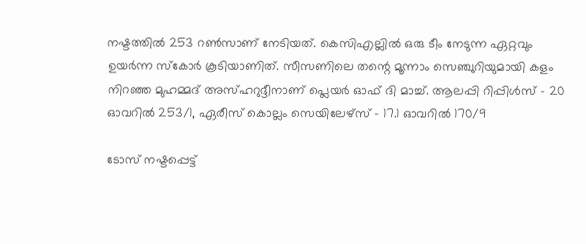നഷ്ടത്തില്‍ 253 റണ്‍സാണ് നേടിയത്. കെസിഎല്ലില്‍ ഒരു ടീം നേടുന്ന ഏറ്റവും ഉയര്‍ന്ന സ്‌കോര്‍ കൂടിയാണിത്. സീസണിലെ തന്റെ മൂന്നാം സെഞ്ചുറിയുമായി കളം നിറഞ്ഞ മുഹമ്മദ് അസ്ഹറുദ്ദീനാണ് പ്ലെയര്‍ ഓഫ് ദി മാച്ച്. ആലപ്പി റിപ്പിള്‍സ് - 20 ഓവറില്‍ 253/1, ഏരീസ് കൊല്ലം സെയിലേഴ്‌സ് - 17.1 ഓവറില്‍ 170/9

ടോസ് നഷ്ടപ്പെട്ട്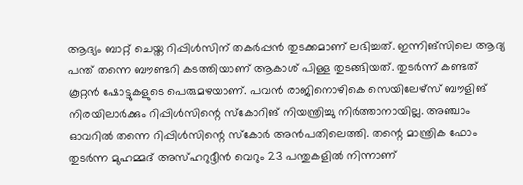ആദ്യം ബാറ്റ് ചെയ്ത റിപ്പിള്‍സിന് തകര്‍പ്പന്‍ തുടക്കമാണ് ലഭിച്ചത്. ഇന്നിങ്‌സിലെ ആദ്യ പന്ത് തന്നെ ബൗണ്ടറി കടത്തിയാണ് ആകാശ് പിള്ള തുടങ്ങിയത്. തുടര്‍ന്ന് കണ്ടത് കൂറ്റന്‍ ഷോട്ടുകളുടെ പെരുമഴയാണ്. പവന്‍ രാജിനൊഴികെ സെയിലേഴ്‌സ് ബൗളിങ് നിരയിലാര്‍ക്കും റിപ്പിള്‍സിന്റെ സ്‌കോറിങ് നിയന്ത്രിച്ചു നിര്‍ത്താനായില്ല. അഞ്ചാം ഓവറില്‍ തന്നെ റിപ്പിള്‍സിന്റെ സ്‌കോര്‍ അന്‍പതിലെത്തി. തന്റെ മാന്ത്രിക ഫോം തുടര്‍ന്ന മുഹമ്മദ് അസ്ഹറുദ്ദീന്‍ വെറും 23 പന്തുകളില്‍ നിന്നാണ്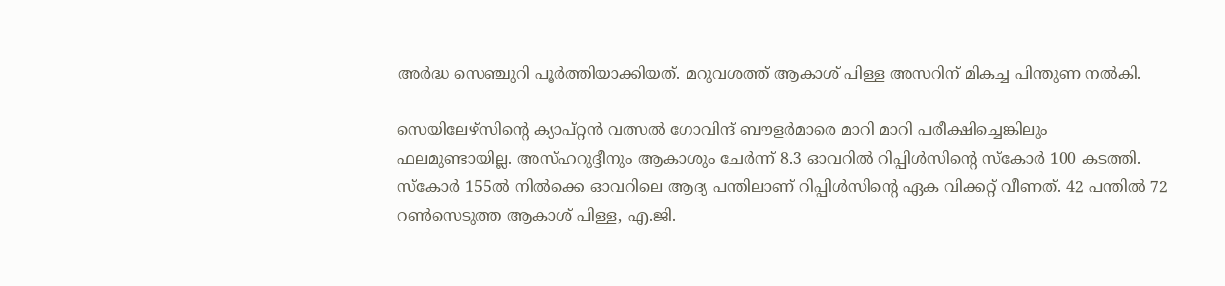അര്‍ദ്ധ സെഞ്ചുറി പൂര്‍ത്തിയാക്കിയത്. മറുവശത്ത് ആകാശ് പിള്ള അസറിന് മികച്ച പിന്തുണ നല്‍കി.

സെയിലേഴ്‌സിന്റെ ക്യാപ്റ്റന്‍ വത്സല്‍ ഗോവിന്ദ് ബൗളര്‍മാരെ മാറി മാറി പരീക്ഷിച്ചെങ്കിലും ഫലമുണ്ടായില്ല. അസ്ഹറുദ്ദീനും ആകാശും ചേര്‍ന്ന് 8.3 ഓവറില്‍ റിപ്പിള്‍സിന്റെ സ്‌കോര്‍ 100 കടത്തി. സ്‌കോര്‍ 155ല്‍ നില്‍ക്കെ ഓവറിലെ ആദ്യ പന്തിലാണ് റിപ്പിള്‍സിന്റെ ഏക വിക്കറ്റ് വീണത്. 42 പന്തില്‍ 72 റണ്‍സെടുത്ത ആകാശ് പിള്ള, എ.ജി.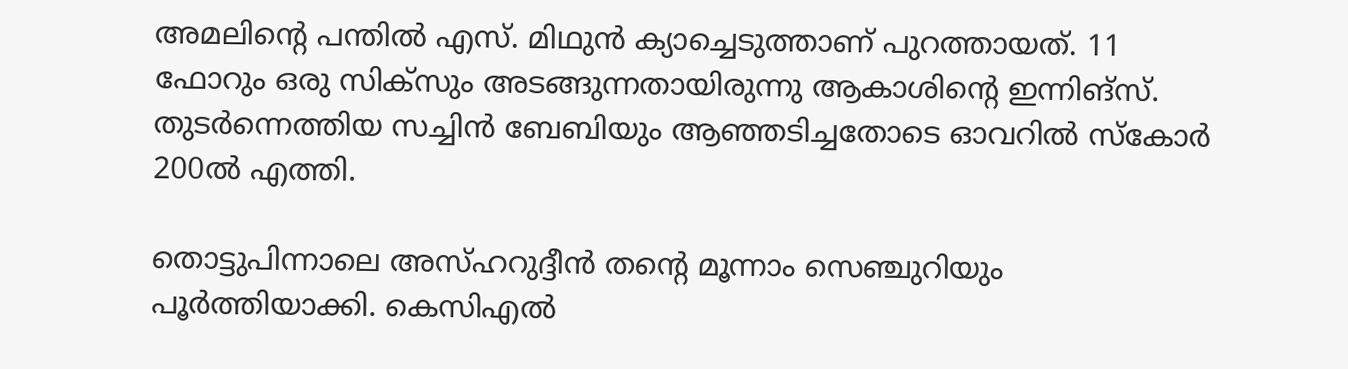അമലിന്റെ പന്തില്‍ എസ്. മിഥുന്‍ ക്യാച്ചെടുത്താണ് പുറത്തായത്. 11 ഫോറും ഒരു സിക്‌സും അടങ്ങുന്നതായിരുന്നു ആകാശിന്റെ ഇന്നിങ്‌സ്. തുടര്‍ന്നെത്തിയ സച്ചിന്‍ ബേബിയും ആഞ്ഞടിച്ചതോടെ ഓവറില്‍ സ്‌കോര്‍ 200ല്‍ എത്തി.

തൊട്ടുപിന്നാലെ അസ്ഹറുദ്ദീന്‍ തന്റെ മൂന്നാം സെഞ്ചുറിയും പൂര്‍ത്തിയാക്കി. കെസിഎല്‍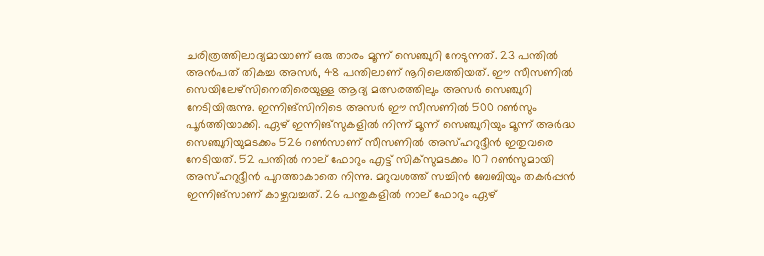ചരിത്രത്തിലാദ്യമായാണ് ഒരു താരം മൂന്ന് സെഞ്ചുറി നേടുന്നത്. 23 പന്തില്‍ അന്‍പത് തികച്ച അസര്‍, 48 പന്തിലാണ് നൂറിലെത്തിയത്. ഈ സീസണില്‍ സെയിലേഴ്‌സിനെതിരെയുള്ള ആദ്യ മത്സരത്തിലും അസര്‍ സെഞ്ചുറി നേടിയിരുന്നു. ഇന്നിങ്‌സിനിടെ അസര്‍ ഈ സീസണില്‍ 500 റണ്‍സും പൂര്‍ത്തിയാക്കി. ഏഴ് ഇന്നിങ്‌സുകളില്‍ നിന്ന് മൂന്ന് സെഞ്ചുറിയും മൂന്ന് അര്‍ദ്ധ സെഞ്ചുറിയുമടക്കം 526 റണ്‍സാണ് സീസണില്‍ അസ്ഹറുദ്ദീന്‍ ഇതുവരെ നേടിയത്. 52 പന്തില്‍ നാല് ഫോറും എട്ട് സിക്‌സുമടക്കം 107 റണ്‍സുമായി അസ്ഹറുദ്ദീന്‍ പുറത്താകാതെ നിന്നു. മറുവശത്ത് സച്ചിന്‍ ബേബിയും തകര്‍പ്പന്‍ ഇന്നിങ്‌സാണ് കാഴ്ചവച്ചത്. 26 പന്തുകളില്‍ നാല് ഫോറും ഏഴ്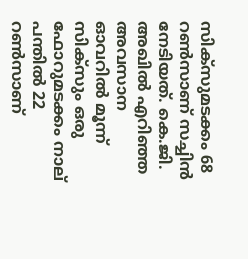സിക്‌സുമടക്കം 68 റണ്‍സാണ് സച്ചിന്‍ നേടിയത്. കെ.ജി. അഖില്‍ എറിഞ്ഞ അവസാന ഓവറില്‍ മൂന്ന് സിക്‌സും ഒരു ഫോറുമടക്കം നാല് പന്തില്‍ 22 റണ്‍സാണ്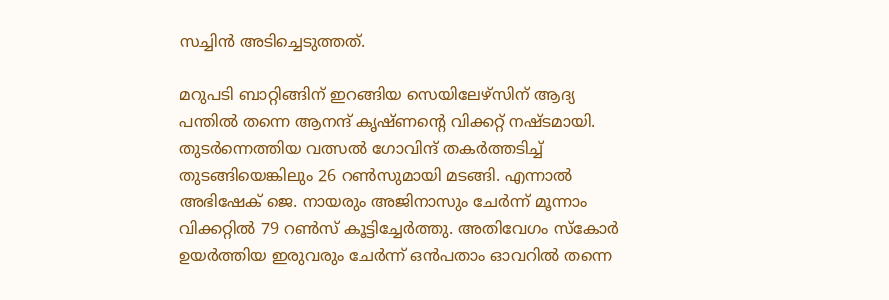സച്ചിന്‍ അടിച്ചെടുത്തത്.

മറുപടി ബാറ്റിങ്ങിന് ഇറങ്ങിയ സെയിലേഴ്‌സിന് ആദ്യ പന്തില്‍ തന്നെ ആനന്ദ് കൃഷ്ണന്റെ വിക്കറ്റ് നഷ്ടമായി. തുടര്‍ന്നെത്തിയ വത്സല്‍ ഗോവിന്ദ് തകര്‍ത്തടിച്ച് തുടങ്ങിയെങ്കിലും 26 റണ്‍സുമായി മടങ്ങി. എന്നാല്‍ അഭിഷേക് ജെ. നായരും അജിനാസും ചേര്‍ന്ന് മൂന്നാം വിക്കറ്റില്‍ 79 റണ്‍സ് കൂട്ടിച്ചേര്‍ത്തു. അതിവേഗം സ്‌കോര്‍ ഉയര്‍ത്തിയ ഇരുവരും ചേര്‍ന്ന് ഒന്‍പതാം ഓവറില്‍ തന്നെ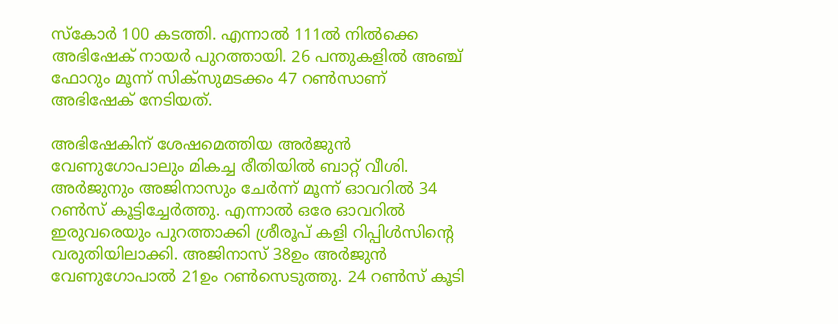സ്‌കോര്‍ 100 കടത്തി. എന്നാല്‍ 111ല്‍ നില്‍ക്കെ അഭിഷേക് നായര്‍ പുറത്തായി. 26 പന്തുകളില്‍ അഞ്ച് ഫോറും മൂന്ന് സിക്‌സുമടക്കം 47 റണ്‍സാണ് അഭിഷേക് നേടിയത്.

അഭിഷേകിന് ശേഷമെത്തിയ അര്‍ജുന്‍ വേണുഗോപാലും മികച്ച രീതിയില്‍ ബാറ്റ് വീശി. അര്‍ജുനും അജിനാസും ചേര്‍ന്ന് മൂന്ന് ഓവറില്‍ 34 റണ്‍സ് കൂട്ടിച്ചേര്‍ത്തു. എന്നാല്‍ ഒരേ ഓവറില്‍ ഇരുവരെയും പുറത്താക്കി ശ്രീരൂപ് കളി റിപ്പിള്‍സിന്റെ വരുതിയിലാക്കി. അജിനാസ് 38ഉം അര്‍ജുന്‍ വേണുഗോപാല്‍ 21ഉം റണ്‍സെടുത്തു. 24 റണ്‍സ് കൂടി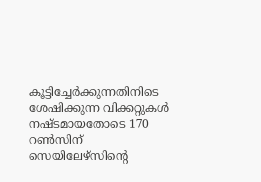കൂട്ടിച്ചേര്‍ക്കുന്നതിനിടെ ശേഷിക്കുന്ന വിക്കറ്റുകള്‍ നഷ്ടമായതോടെ 170 റണ്‍സിന് സെയിലേഴ്‌സിന്റെ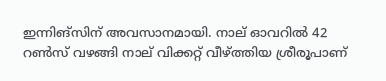ഇന്നിങ്‌സിന് അവസാനമായി. നാല് ഓവറില്‍ 42 റണ്‍സ് വഴങ്ങി നാല് വിക്കറ്റ് വീഴ്ത്തിയ ശ്രീരൂപാണ്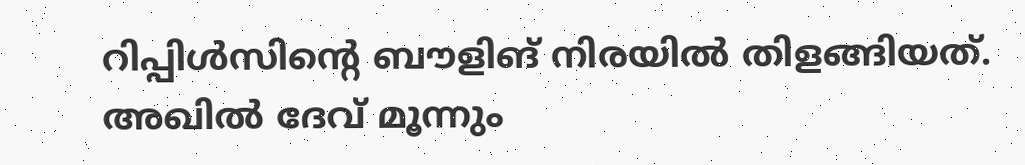റിപ്പിള്‍സിന്റെ ബൗളിങ് നിരയില്‍ തിളങ്ങിയത്. അഖില്‍ ദേവ് മൂന്നും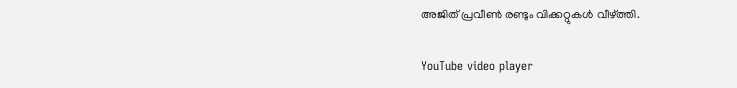അജിത് പ്രവീണ്‍ രണ്ടും വിക്കറ്റുകള്‍ വീഴ്ത്തി.

YouTube video player